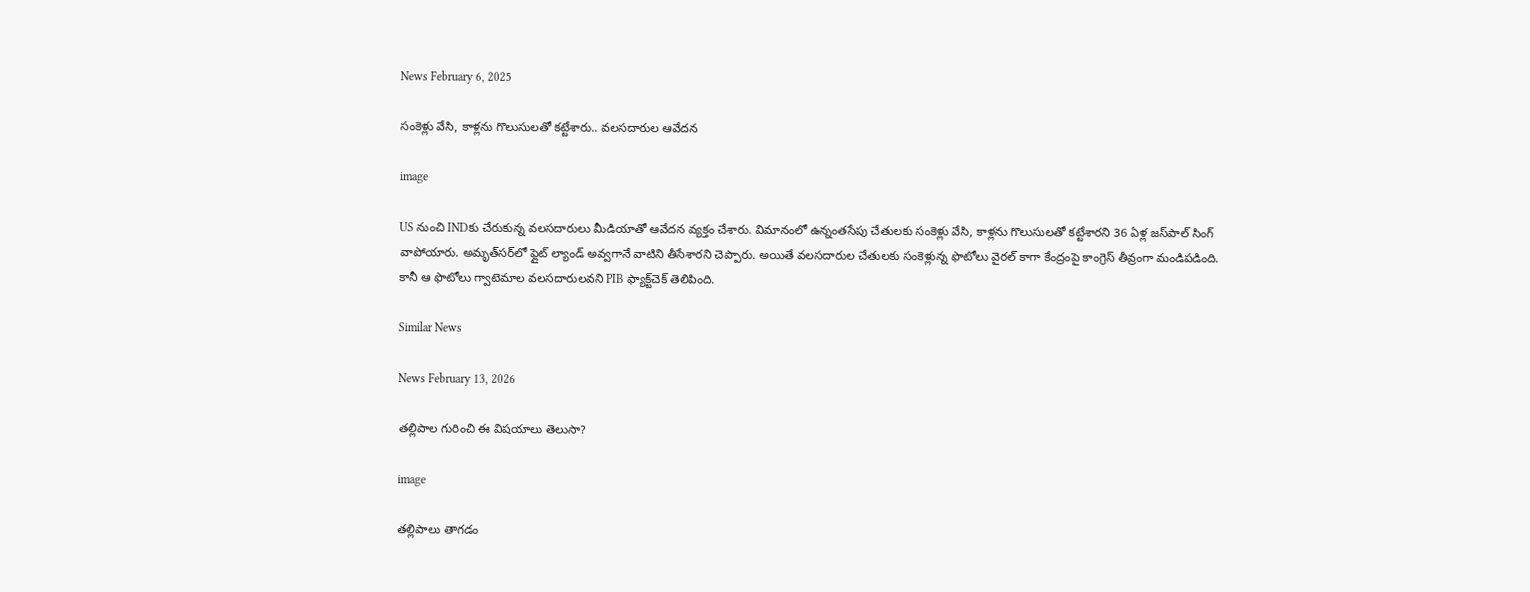News February 6, 2025

సంకెళ్లు వేసి, కాళ్లను గొలుసులతో కట్టేశారు.. వలసదారుల ఆవేదన

image

US నుంచి INDకు చేరుకున్న వలసదారులు మీడియాతో ఆవేదన వ్యక్తం చేశారు. విమానంలో ఉన్నంతసేపు చేతులకు సంకెళ్లు వేసి, కాళ్లను గొలుసులతో కట్టేశారని 36 ఏళ్ల జస్‌పాల్ సింగ్ వాపోయారు. అమృత్‌సర్‌లో ఫ్లైట్ ల్యాండ్ అవ్వగానే వాటిని తీసేశారని చెప్పారు. అయితే వలసదారుల చేతులకు సంకెళ్లున్న ఫొటోలు వైరల్ కాగా కేంద్రంపై కాంగ్రెస్ తీవ్రంగా మండిపడింది. కానీ ఆ ఫొటోలు గ్వాటెమాల వలసదారులవని PIB ఫ్యాక్ట్‌‌చెక్ తెలిపింది.

Similar News

News February 13, 2026

తల్లిపాల గురించి ఈ విషయాలు తెలుసా?

image

తల్లిపాలు తాగడం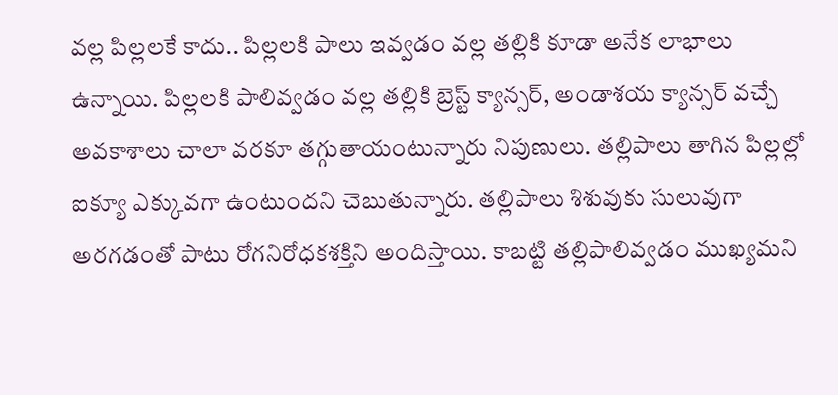వల్ల పిల్లలకే కాదు.. పిల్లలకి పాలు ఇవ్వడం వల్ల తల్లికి కూడా అనేక లాభాలు ఉన్నాయి. పిల్లలకి పాలివ్వడం వల్ల తల్లికి బ్రెస్ట్ క్యాన్సర్, అండాశయ క్యాన్సర్ వచ్చే అవకాశాలు చాలా వరకూ తగ్గుతాయంటున్నారు నిపుణులు. తల్లిపాలు తాగిన పిల్లల్లో ఐక్యూ ఎక్కువగా ఉంటుందని చెబుతున్నారు. తల్లిపాలు శిశువుకు సులువుగా అరగడంతో పాటు రోగనిరోధకశక్తిని అందిస్తాయి. కాబట్టి తల్లిపాలివ్వడం ముఖ్యమని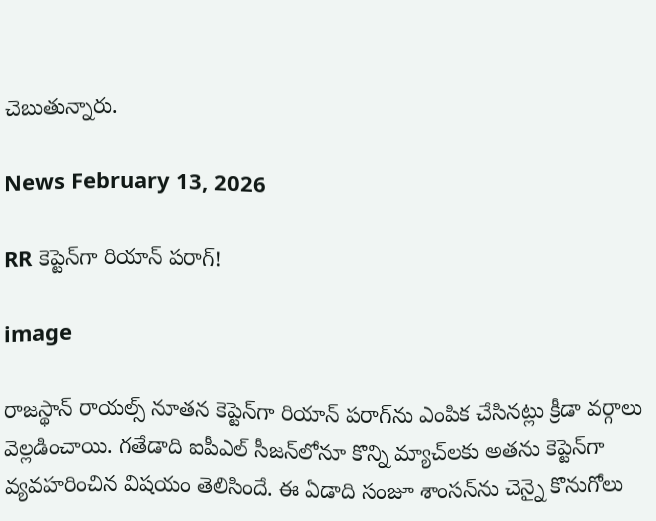చెబుతున్నారు.

News February 13, 2026

RR కెప్టెన్‌గా రియాన్ పరాగ్!

image

రాజస్థాన్ రాయల్స్ నూతన కెప్టెన్‌గా రియాన్ పరాగ్‌ను ఎంపిక చేసినట్లు క్రీడా వర్గాలు వెల్లడించాయి. గతేడాది ఐపీఎల్ సీజన్‌లోనూ కొన్ని మ్యాచ్‌లకు అతను కెప్టెన్‌గా వ్యవహరించిన విషయం తెలిసిందే. ఈ ఏడాది సంజూ శాంసన్‌ను చెన్నై కొనుగోలు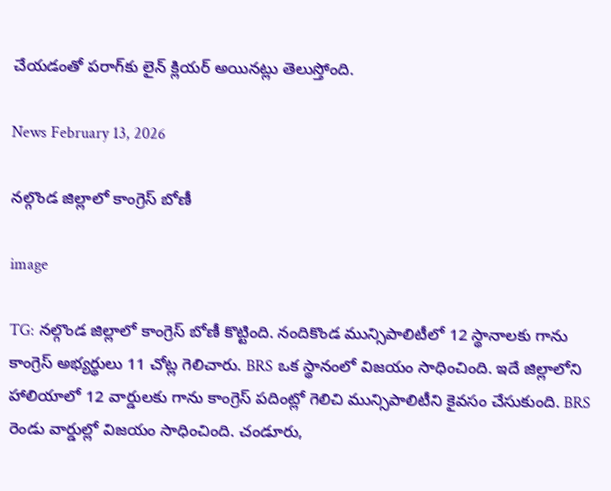చేయడంతో పరాగ్‌కు లైన్ క్లియర్ అయినట్లు తెలుస్తోంది.

News February 13, 2026

నల్గొండ జిల్లాలో కాంగ్రెస్ బోణీ

image

TG: నల్గొండ జిల్లాలో కాంగ్రెస్ బోణీ కొట్టింది. నందికొండ మున్సిపాలిటీలో 12 స్థానాలకు గాను కాంగ్రెస్ అభ్యర్థులు 11 చోట్ల గెలిచారు. BRS ఒక స్థానంలో విజయం సాధించింది. ఇదే జిల్లాలోని హాలియాలో 12 వార్డులకు గాను కాంగ్రెస్ పదింట్లో గెలిచి మున్సిపాలిటీని కైవసం చేసుకుంది. BRS రెండు వార్డుల్లో విజయం సాధించింది. చండూరు,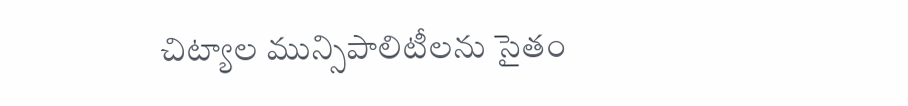చిట్యాల మున్సిపాలిటీలను సైతం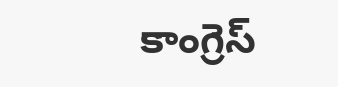కాంగ్రెస్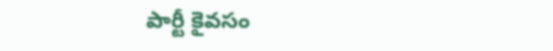పార్టీ కైవసం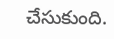చేసుకుంది.